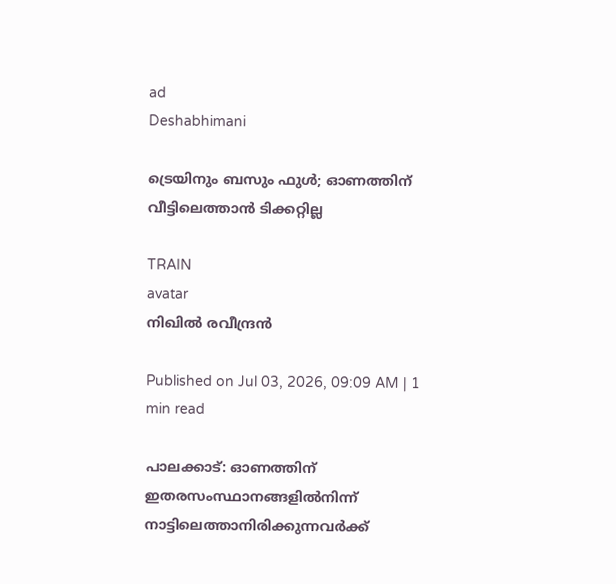ad
Deshabhimani

ട്രെയിനും ബസും ഫുൾ; ഓണത്തിന്‌ വീട്ടിലെത്താൻ ടിക്കറ്റില്ല

TRAIN
avatar
നിഖിൽ രവീന്ദ്രൻ

Published on Jul 03, 2026, 09:09 AM | 1 min read

പാലക്കാട്‌: ഓണത്തിന് ഇതരസംസ്ഥാനങ്ങളിൽനിന്ന്‌ നാട്ടിലെത്താനിരിക്കുന്നവർക്ക്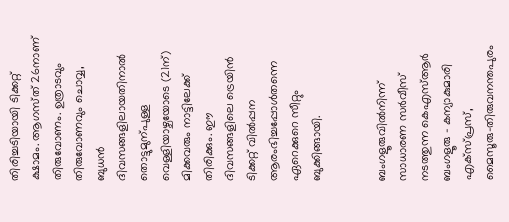തിരിച്ചടിയായി ടിക്കറ്റ്‌ ക്ഷാമം. ആഗസ്‌ത്‌ 26നാണ്‌ തിരുവോണം. ഉത്രാടവും തിരുവോണവും ചൊവ്വ, ബുധൻ ദിവസങ്ങളിലായതിനാൽ തൊട്ടുമുന്പുള്ള വെള്ളിയാഴ്ചയോടെ (21ന്‌) മിക്കവരും നാട്ടിലേക്ക്‌ തിരിക്കും. ഇ‍ൗ ദിവസങ്ങളിലെ ട്രെയിൻ ടിക്കറ്റ്‌ വിൽപ്പന ആരംഭിച്ചപ്പോൾതന്നെ ഏറെക്കുറെ സീറ്റും ബുക്കിങ്ങായി.


ബംഗളൂരുവിൽനിന്ന്‌ സാധാരണ സർവീസ്‌ നടത്തുന്ന കെഎസ്ആർ ബംഗളൂരു – കന്യാകുമാരി എക്സ്പ്രസ്, മൈസൂരു–തിരുവനന്തപുരം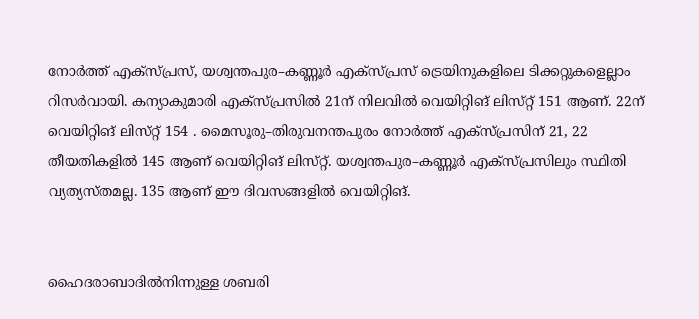നോർത്ത് എക്സ്പ്രസ്, യശ്വന്തപുര–കണ്ണൂർ എക്സ്പ്രസ് ട്രെയിനുകളിലെ ടിക്കറ്റുകളെല്ലാം റിസർവായി. കന്യാകുമാരി എക്സ്പ്രസിൽ 21ന്‌ നിലവിൽ വെയിറ്റിങ്‌ ലിസ്‌റ്റ്‌ 151 ആണ്‌. 22ന്‌ വെയിറ്റിങ്‌ ലിസ്‌റ്റ്‌ 154 . മൈസൂരു–തിരുവനന്തപുരം നോർത്ത് എക്സ്പ്രസിന്‌ 21, 22 തീയതികളിൽ 145 ആണ്‌ വെയിറ്റിങ്‌ ലിസ്‌റ്റ്‌. യശ്വന്തപുര–കണ്ണൂർ എക്സ്പ്രസിലും സ്ഥിതി വ്യത്യസ്‌തമല്ല. 135 ആണ്‌ ഇ‍ൗ ദിവസങ്ങളിൽ വെയിറ്റിങ്‌.


ഹൈദരാബാദിൽനിന്നുള്ള ശബരി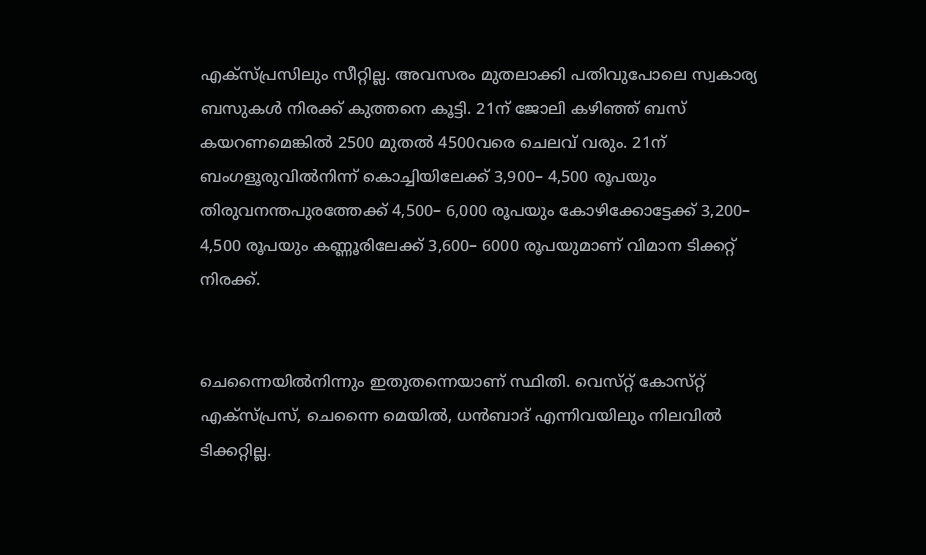എക്‌സ്‌പ്രസിലും സീറ്റില്ല. അവസരം മുതലാക്കി പതിവുപോലെ സ്വകാര്യ ബസുകൾ നിരക്ക്‌ കുത്തനെ കൂട്ടി. 21ന്‌ ജോലി കഴിഞ്ഞ്‌ ബസ്‌ കയറണമെങ്കിൽ 2500 മുതൽ 4500വരെ ചെലവ്‌ വരും. 21ന്‌ ബംഗളൂരുവിൽനിന്ന്‌ കൊച്ചിയിലേക്ക്‌ 3,900– 4,500 രൂപയും തിരുവനന്തപുരത്തേക്ക്‌ 4,500– 6,000 രൂപയും കോഴിക്കോട്ടേക്ക്‌ 3,200– 4,500 രൂപയും കണ്ണൂരിലേക്ക്‌ 3,600– 6000 രൂപയുമാണ്‌ വിമാന ടിക്കറ്റ് നിരക്ക്.


ചെന്നൈയിൽനിന്നും ഇതുതന്നെയാണ്‌ സ്ഥിതി. വെസ്‌റ്റ്‌ കോസ്‌റ്റ്‌ എക്‌സ്‌പ്രസ്‌, ചെന്നൈ മെയിൽ‍, ധൻബാദ്‌ എന്നിവയിലും നിലവിൽ ടിക്കറ്റില്ല.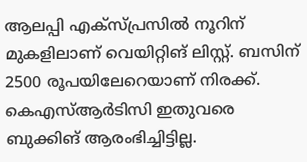ആലപ്പി എക്‌സ്‌പ്രസിൽ നൂറിന്‌ മുകളിലാണ്‌ വെയിറ്റിങ്‌ ലിസ്റ്റ്‌. ബസിന്‌ 2500 രൂപയിലേറെയാണ്‌ നിരക്ക്‌. കെഎസ്‌ആർടിസി ഇതുവരെ ബുക്കിങ്‌ ആരംഭിച്ചിട്ടില്ല.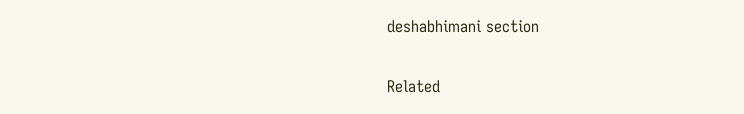deshabhimani section

Related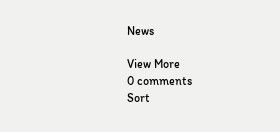News

View More
0 comments
Sort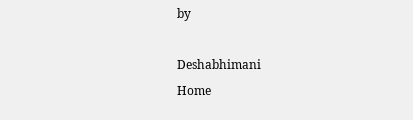by

Deshabhimani
Home